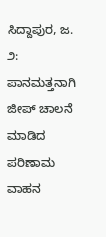ಸಿದ್ದಾಪುರ, ಜ. ೨: ಪಾನಮತ್ತನಾಗಿ ಜೀಪ್ ಚಾಲನೆ ಮಾಡಿದ ಪರಿಣಾಮ ವಾಹನ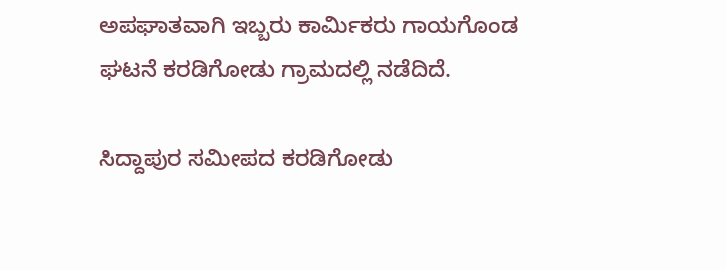ಅಪಘಾತವಾಗಿ ಇಬ್ಬರು ಕಾರ್ಮಿಕರು ಗಾಯಗೊಂಡ ಘಟನೆ ಕರಡಿಗೋಡು ಗ್ರಾಮದಲ್ಲಿ ನಡೆದಿದೆ.

ಸಿದ್ದಾಪುರ ಸಮೀಪದ ಕರಡಿಗೋಡು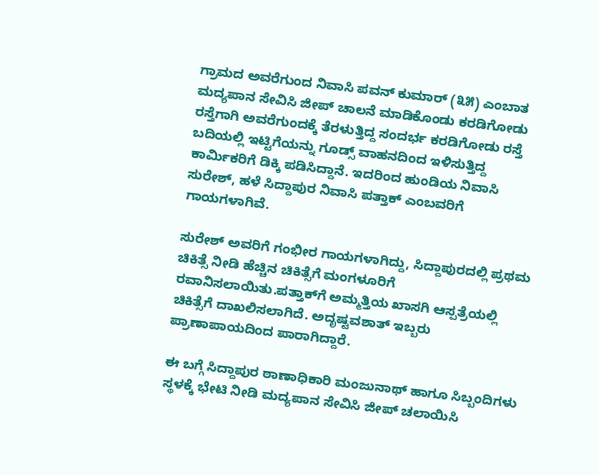ಗ್ರಾಮದ ಅವರೆಗುಂದ ನಿವಾಸಿ ಪವನ್ ಕುಮಾರ್ (೩೫) ಎಂಬಾತ ಮದ್ಯಪಾನ ಸೇವಿಸಿ ಜೀಪ್ ಚಾಲನೆ ಮಾಡಿಕೊಂಡು ಕರಡಿಗೋಡು ರಸ್ತೆಗಾಗಿ ಅವರೆಗುಂದಕ್ಕೆ ತೆರಳುತ್ತಿದ್ದ ಸಂದರ್ಭ ಕರಡಿಗೋಡು ರಸ್ತೆ ಬದಿಯಲ್ಲಿ ಇಟ್ಟಿಗೆಯನ್ನು ಗೂಡ್ಸ್ ವಾಹನದಿಂದ ಇಳಿಸುತ್ತಿದ್ದ ಕಾರ್ಮಿಕರಿಗೆ ಡಿಕ್ಕಿ ಪಡಿಸಿದ್ದಾನೆ. ಇದರಿಂದ ಹುಂಡಿಯ ನಿವಾಸಿ ಸುರೇಶ್, ಹಳೆ ಸಿದ್ದಾಪುರ ನಿವಾಸಿ ಪತ್ತಾಕ್ ಎಂಬವರಿಗೆ ಗಾಯಗಳಾಗಿವೆ.

ಸುರೇಶ್ ಅವರಿಗೆ ಗಂಭೀರ ಗಾಯಗಳಾಗಿದ್ದು, ಸಿದ್ದಾಪುರದಲ್ಲಿ ಪ್ರಥಮ ಚಿಕಿತ್ಸೆ ನೀಡಿ ಹೆಚ್ಚಿನ ಚಿಕಿತ್ಸೆಗೆ ಮಂಗಳೂರಿಗೆ ರವಾನಿಸಲಾಯಿತು.ಪತ್ತಾಕ್‌ಗೆ ಅಮ್ಮತ್ತಿಯ ಖಾಸಗಿ ಆಸ್ಪತ್ರೆಯಲ್ಲಿ ಚಿಕಿತ್ಸೆಗೆ ದಾಖಲಿಸಲಾಗಿದೆ. ಅದೃಷ್ಟವಶಾತ್ ಇಬ್ಬರು ಪ್ರಾಣಾಪಾಯದಿಂದ ಪಾರಾಗಿದ್ದಾರೆ.

ಈ ಬಗ್ಗೆ ಸಿದ್ದಾಪುರ ಠಾಣಾಧಿಕಾರಿ ಮಂಜುನಾಥ್ ಹಾಗೂ ಸಿಬ್ಬಂದಿಗಳು ಸ್ಥಳಕ್ಕೆ ಭೇಟಿ ನೀಡಿ ಮದ್ಯಪಾನ ಸೇವಿಸಿ ಜೀಪ್ ಚಲಾಯಿಸಿ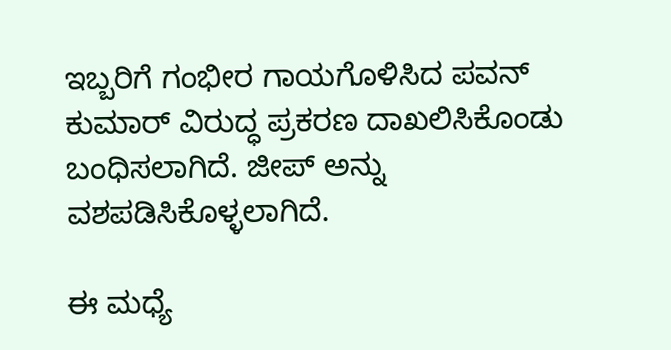ಇಬ್ಬರಿಗೆ ಗಂಭೀರ ಗಾಯಗೊಳಿಸಿದ ಪವನ್ ಕುಮಾರ್ ವಿರುದ್ಧ ಪ್ರಕರಣ ದಾಖಲಿಸಿಕೊಂಡು ಬಂಧಿಸಲಾಗಿದೆ. ಜೀಪ್ ಅನ್ನು ವಶಪಡಿಸಿಕೊಳ್ಳಲಾಗಿದೆ.

ಈ ಮಧ್ಯೆ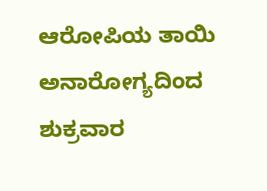ಆರೋಪಿಯ ತಾಯಿ ಅನಾರೋಗ್ಯದಿಂದ ಶುಕ್ರವಾರ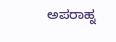ಅಪರಾಹ್ನ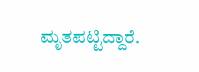ಮೃತಪಟ್ಟಿದ್ದಾರೆ.